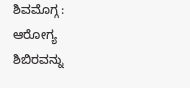ಶಿವಮೊಗ್ಗ : ಆರೋಗ್ಯ ಶಿಬಿರವನ್ನು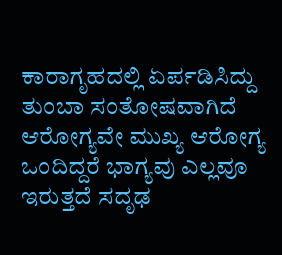ಕಾರಾಗೃಹದಲ್ಲಿ ಏರ್ಪಡಿಸಿದ್ದು ತುಂಬಾ ಸಂತೋಷವಾಗಿದೆ ಆರೋಗ್ಯವೇ ಮುಖ್ಯ ಆರೋಗ್ಯ ಒಂದಿದ್ದರೆ ಭಾಗ್ಯವು ಎಲ್ಲವೂ ಇರುತ್ತದೆ ಸದೃಢ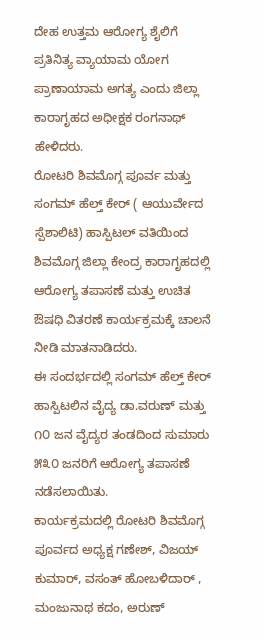ದೇಹ ಉತ್ತಮ ಆರೋಗ್ಯ ಶೈಲಿಗೆ ಪ್ರತಿನಿತ್ಯ ವ್ಯಾಯಾಮ ಯೋಗ ಪ್ರಾಣಾಯಾಮ ಅಗತ್ಯ ಎಂದು ಜಿಲ್ಲಾ ಕಾರಾಗೃಹದ ಅಧೀಕ್ಷಕ ರಂಗನಾಥ್ ಹೇಳಿದರು.
ರೋಟರಿ ಶಿವಮೊಗ್ಗ ಪೂರ್ವ ಮತ್ತು ಸಂಗಮ್ ಹೆಲ್ತ್ ಕೇರ್ ( ಆಯುರ್ವೇದ ಸ್ಪೆಶಾಲಿಟಿ) ಹಾಸ್ಪಿಟಲ್ ವತಿಯಿಂದ ಶಿವಮೊಗ್ಗ ಜಿಲ್ಲಾ ಕೇಂದ್ರ ಕಾರಾಗೃಹದಲ್ಲಿ ಆರೋಗ್ಯ ತಪಾಸಣೆ ಮತ್ತು ಉಚಿತ ಔಷಧಿ ವಿತರಣೆ ಕಾರ್ಯಕ್ರಮಕ್ಕೆ ಚಾಲನೆ ನೀಡಿ ಮಾತನಾಡಿದರು.
ಈ ಸಂದರ್ಭದಲ್ಲಿ ಸಂಗಮ್ ಹೆಲ್ತ್ ಕೇರ್ ಹಾಸ್ಪಿಟಲಿನ ವೈದ್ಯ ಡಾ.ವರುಣ್ ಮತ್ತು ೧೦ ಜನ ವೈದ್ಯರ ತಂಡದಿಂದ ಸುಮಾರು ೫೩೦ ಜನರಿಗೆ ಆರೋಗ್ಯ ತಪಾಸಣೆ ನಡೆಸಲಾಯಿತು.
ಕಾರ್ಯಕ್ರಮದಲ್ಲಿ ರೋಟರಿ ಶಿವಮೊಗ್ಗ ಪೂರ್ವದ ಅಧ್ಯಕ್ಷ ಗಣೇಶ್, ವಿಜಯ್ ಕುಮಾರ್, ವಸಂತ್ ಹೋಬಳಿದಾರ್ , ಮಂಜುನಾಥ ಕದಂ, ಅರುಣ್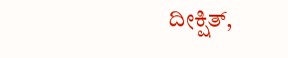ದೀಕ್ಷಿತ್,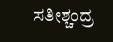ಸತೀಶ್ಚಂದ್ರ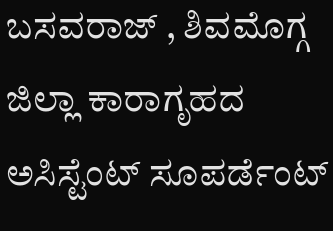ಬಸವರಾಜ್ , ಶಿವಮೊಗ್ಗ ಜಿಲ್ಲಾ ಕಾರಾಗೃಹದ ಅಸಿಸ್ಟೆಂಟ್ ಸೂಪರ್ಡೆಂಟ್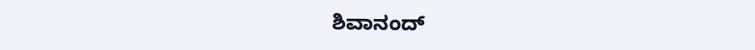ಶಿವಾನಂದ್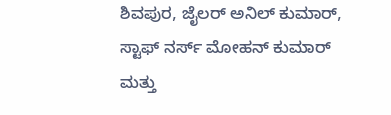ಶಿವಪುರ, ಜೈಲರ್ ಅನಿಲ್ ಕುಮಾರ್, ಸ್ಟಾಫ್ ನರ್ಸ್ ಮೋಹನ್ ಕುಮಾರ್ ಮತ್ತು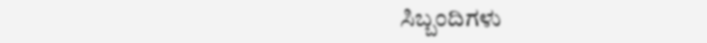ಸಿಬ್ಬಂದಿಗಳು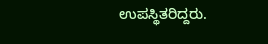ಉಪಸ್ಥಿತರಿದ್ದರು.